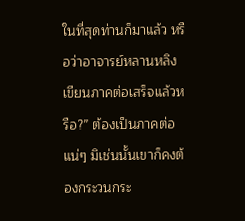ในที่สุดท่านก็มาแล้ว หรือว่าอาจารย์หลานหลิงเขียนภาคต่อเสร็จแล้วหรือ?” ต้องเป็นภาคต่อแน่ๆ มิเช่นนั้นเขาก็คงต้องกระวนกระ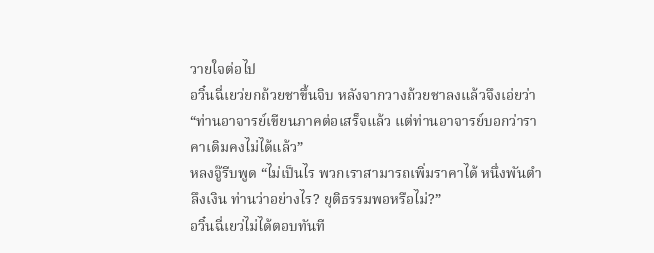วายใจต่อไป
อวิ๋นฉี่เยว่ยกถ้วยชาขึ้นจิบ หลังจากวางถ้วยชาลงแล้วจึงเอ่ยว่า “ท่านอาจารย์เขียนภาคต่อเสร็จแล้ว แต่ท่านอาจารย์บอกว่าราคาเดิมคงไม่ได้แล้ว”
หลงจู๊รีบพูด “ไม่เป็นไร พวกเราสามารถเพิ่มราคาได้ หนึ่งพันตำลึงเงิน ท่านว่าอย่างไร? ยุติธรรมพอหรือไม่?”
อวิ๋นฉี่เยว่ไม่ได้ตอบทันที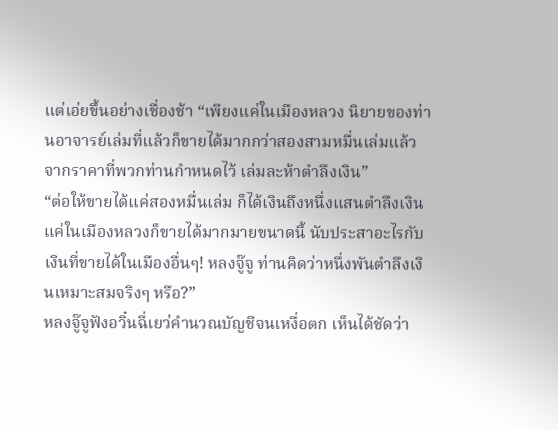แต่เอ่ยขึ้นอย่างเชื่องช้า “เพียงแค่ในเมืองหลวง นิยายของท่านอาจารย์เล่มที่แล้วก็ขายได้มากกว่าสองสามหมื่นเล่มแล้ว จากราคาที่พวกท่านกำหนดไว้ เล่มละห้าตำลึงเงิน”
“ต่อให้ขายได้แค่สองหมื่นเล่ม ก็ได้เงินถึงหนึ่งแสนตำลึงเงิน แค่ในเมืองหลวงก็ขายได้มากมายขนาดนี้ นับประสาอะไรกับเงินที่ขายได้ในเมืองอื่นๆ! หลงจู๊จู ท่านคิดว่าหนึ่งพันตำลึงเงินเหมาะสมจริงๆ หรือ?”
หลงจู๊จูฟังอวิ๋นฉี่เยว่คำนวณบัญชีจนเหงื่อตก เห็นได้ชัดว่า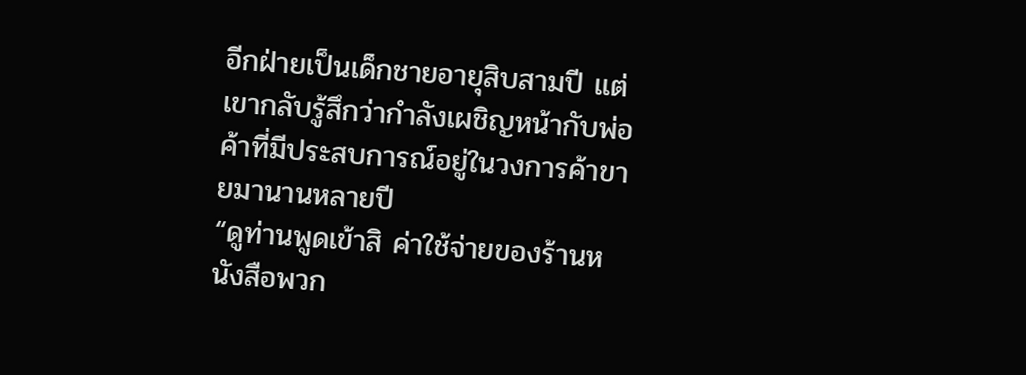อีกฝ่ายเป็นเด็กชายอายุสิบสามปี แต่เขากลับรู้สึกว่ากำลังเผชิญหน้ากับพ่อค้าที่มีประสบการณ์อยู่ในวงการค้าขายมานานหลายปี
“ดูท่านพูดเข้าสิ ค่าใช้จ่ายของร้านหนังสือพวก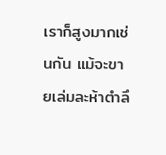เราก็สูงมากเช่นกัน แม้จะขายเล่มละห้าตำลึ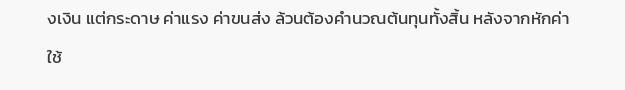งเงิน แต่กระดาษ ค่าแรง ค่าขนส่ง ล้วนต้องคำนวณต้นทุนทั้งสิ้น หลังจากหักค่าใช้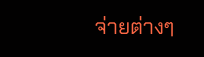จ่ายต่างๆ